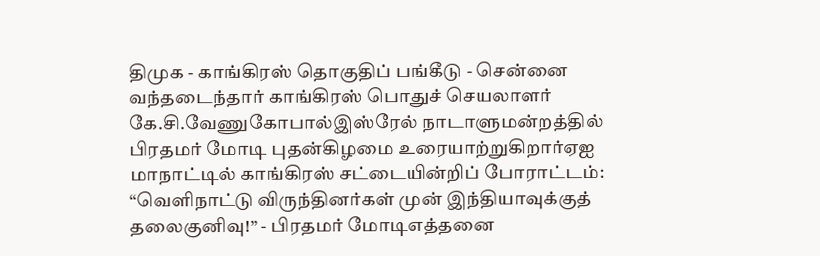திமுக - காங்கிரஸ் தொகுதிப் பங்கீடு - சென்னை வந்தடைந்தார் காங்கிரஸ் பொதுச் செயலாளர் கே.சி.வேணுகோபால்இஸ்ரேல் நாடாளுமன்றத்தில் பிரதமர் மோடி புதன்கிழமை உரையாற்றுகிறார்ஏஐ மாநாட்டில் காங்கிரஸ் சட்டையின்றிப் போராட்டம்: “வெளிநாட்டு விருந்தினர்கள் முன் இந்தியாவுக்குத் தலைகுனிவு!” - பிரதமர் மோடிஎத்தனை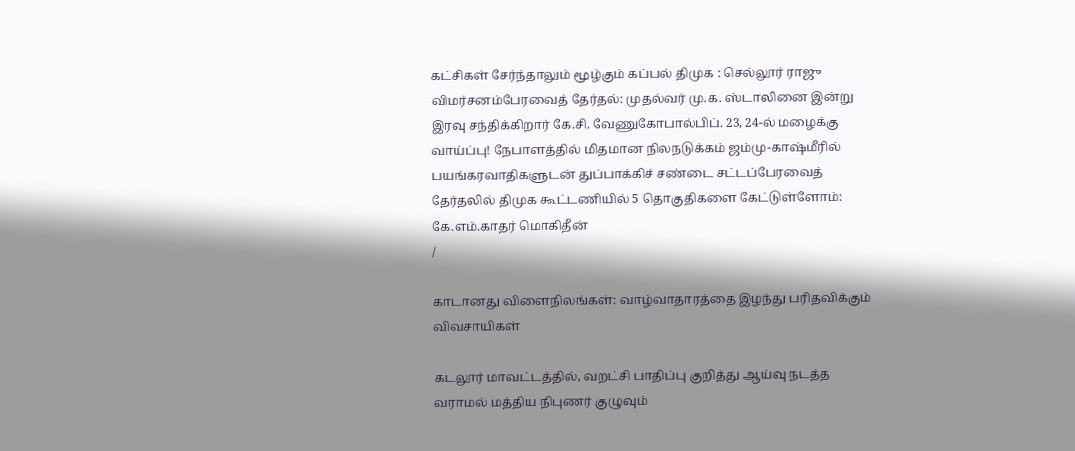கட்சிகள் சேர்ந்தாலும் மூழ்கும் கப்பல் திமுக : செல்லூர் ராஜு விமர்சனம்பேரவைத் தேர்தல்: முதல்வர் மு.க. ஸ்டாலினை இன்று இரவு சந்திக்கிறார் கே.சி. வேணுகோபால்பிப். 23, 24-ல் மழைக்கு வாய்ப்பு! நேபாளத்தில் மிதமான நிலநடுக்கம் ஜம்மு-காஷ்மீரில் பயங்கரவாதிகளுடன் துப்பாக்கிச் சண்டை சட்டப்பேரவைத் தேர்தலில் திமுக கூட்டணியில் 5 தொகுதிகளை கேட்டுள்ளோம்: கே.எம்.காதர் மொகிதீன்
/

காடானது விளைநிலங்கள்: வாழ்வாதாரத்தை இழந்து பரிதவிக்கும் விவசாயிகள்

கடலூர் மாவட்டத்தில், வறட்சி பாதிப்பு குறித்து ஆய்வு நடத்த வராமல் மத்திய நிபுணர் குழுவும்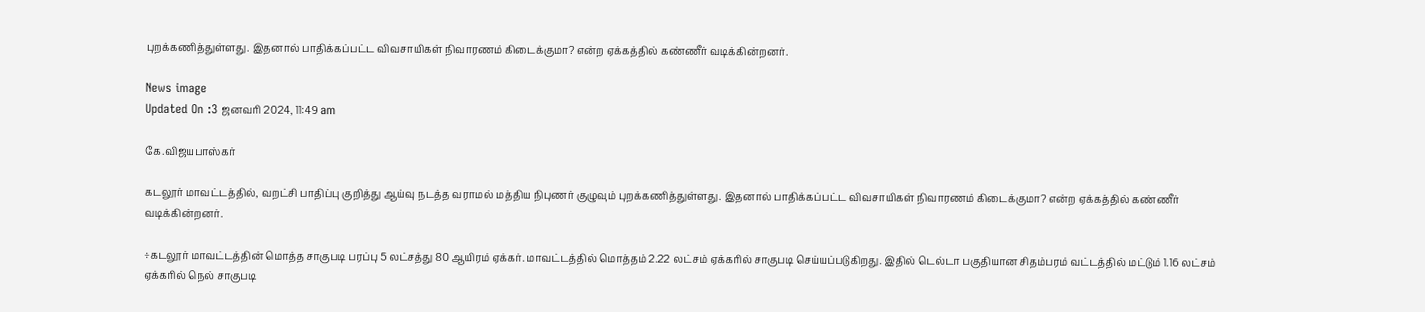புறக்கணித்துள்ளது. இதனால் பாதிக்கப்பட்ட விவசாயிகள் நிவாரணம் கிடைக்குமா? என்ற ஏக்கத்தில் கண்ணீர் வடிக்கின்றனர்.

News image
Updated On :3 ஜனவரி 2024, 11:49 am

கே.விஜயபாஸ்கர்

கடலூர் மாவட்டத்தில், வறட்சி பாதிப்பு குறித்து ஆய்வு நடத்த வராமல் மத்திய நிபுணர் குழுவும் புறக்கணித்துள்ளது. இதனால் பாதிக்கப்பட்ட விவசாயிகள் நிவாரணம் கிடைக்குமா? என்ற ஏக்கத்தில் கண்ணீர் வடிக்கின்றனர்.

÷கடலூர் மாவட்டத்தின் மொத்த சாகுபடி பரப்பு 5 லட்சத்து 80 ஆயிரம் ஏக்கர். மாவட்டத்தில் மொத்தம் 2.22 லட்சம் ஏக்கரில் சாகுபடி செய்யப்படுகிறது. இதில் டெல்டா பகுதியான சிதம்பரம் வட்டத்தில் மட்டும் 1.16 லட்சம் ஏக்கரில் நெல் சாகுபடி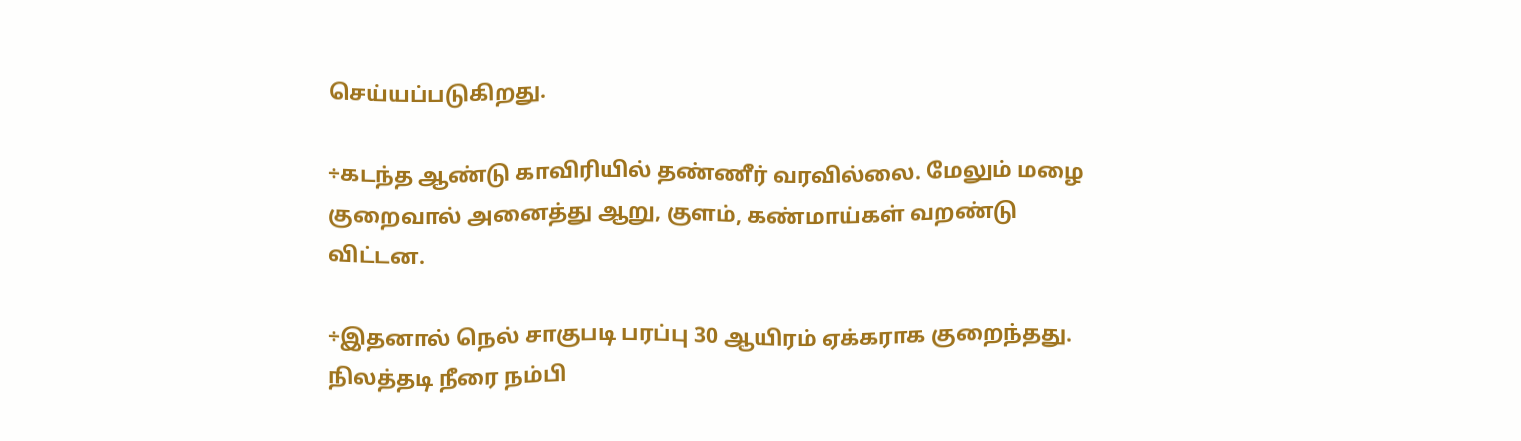செய்யப்படுகிறது.

÷கடந்த ஆண்டு காவிரியில் தண்ணீர் வரவில்லை. மேலும் மழை குறைவால் அனைத்து ஆறு, குளம், கண்மாய்கள் வறண்டு விட்டன.

÷இதனால் நெல் சாகுபடி பரப்பு 30 ஆயிரம் ஏக்கராக குறைந்தது. நிலத்தடி நீரை நம்பி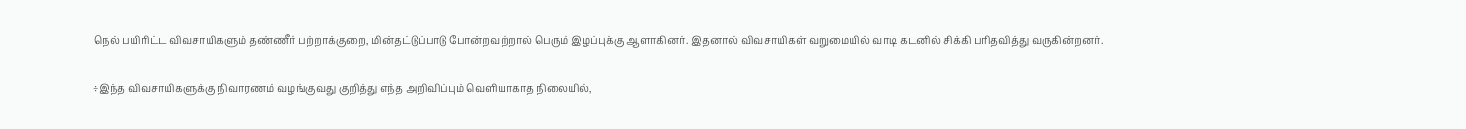நெல் பயிரிட்ட விவசாயிகளும் தண்ணீர் பற்றாக்குறை, மின்தட்டுப்பாடு போன்றவற்றால் பெரும் இழப்புக்கு ஆளாகினர். இதனால் விவசாயிகள் வறுமையில் வாடி கடனில் சிக்கி பரிதவித்து வருகின்றனர்.

÷இந்த விவசாயிகளுக்கு நிவாரணம் வழங்குவது குறித்து எந்த அறிவிப்பும் வெளியாகாத நிலையில்,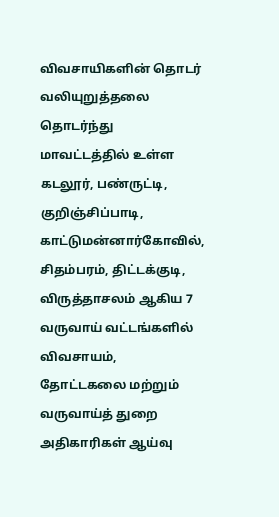விவசாயிகளின் தொடர் வலியுறுத்தலை தொடர்ந்து மாவட்டத்தில் உள்ள கடலூர், பண்ருட்டி, குறிஞ்சிப்பாடி, காட்டுமன்னார்கோவில், சிதம்பரம், திட்டக்குடி, விருத்தாசலம் ஆகிய 7 வருவாய் வட்டங்களில் விவசாயம், தோட்டகலை மற்றும் வருவாய்த் துறை அதிகாரிகள் ஆய்வு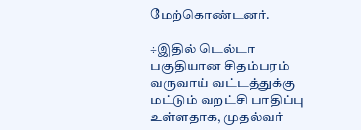மேற்கொண்டனர்.

÷இதில் டெல்டா பகுதியான சிதம்பரம் வருவாய் வட்டத்துக்கு மட்டும் வறட்சி பாதிப்பு உள்ளதாக, முதல்வர்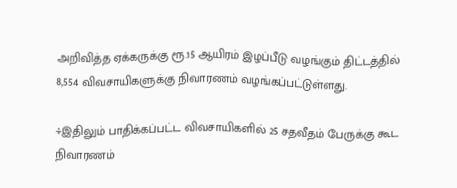அறிவித்த ஏக்கருக்கு ரூ.15 ஆயிரம் இழப்பீடு வழங்கும் திட்டத்தில் 8,554 விவசாயிகளுக்கு நிவாரணம் வழங்கப்பட்டுள்ளது.

÷இதிலும் பாதிக்கப்பட்ட விவசாயிகளில் 25 சதவீதம் பேருக்கு கூட நிவாரணம்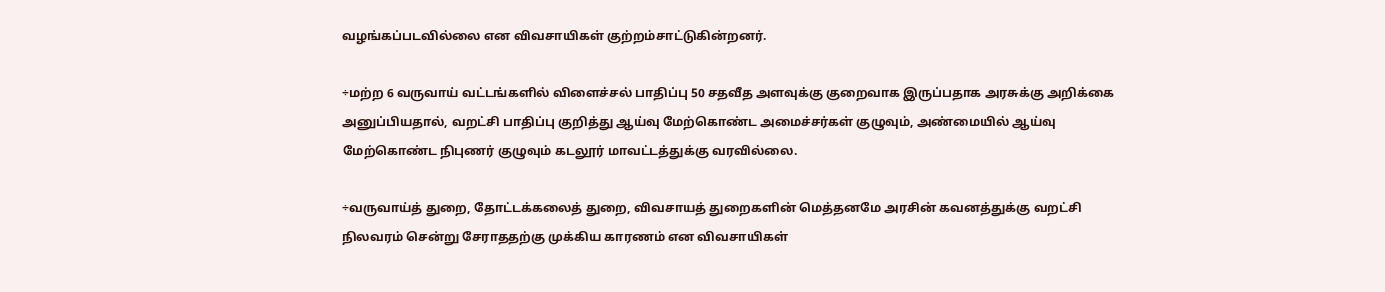வழங்கப்படவில்லை என விவசாயிகள் குற்றம்சாட்டுகின்றனர்.

÷மற்ற 6 வருவாய் வட்டங்களில் விளைச்சல் பாதிப்பு 50 சதவீத அளவுக்கு குறைவாக இருப்பதாக அரசுக்கு அறிக்கை அனுப்பியதால், வறட்சி பாதிப்பு குறித்து ஆய்வு மேற்கொண்ட அமைச்சர்கள் குழுவும், அண்மையில் ஆய்வு மேற்கொண்ட நிபுணர் குழுவும் கடலூர் மாவட்டத்துக்கு வரவில்லை.

÷வருவாய்த் துறை, தோட்டக்கலைத் துறை, விவசாயத் துறைகளின் மெத்தனமே அரசின் கவனத்துக்கு வறட்சி நிலவரம் சென்று சேராததற்கு முக்கிய காரணம் என விவசாயிகள்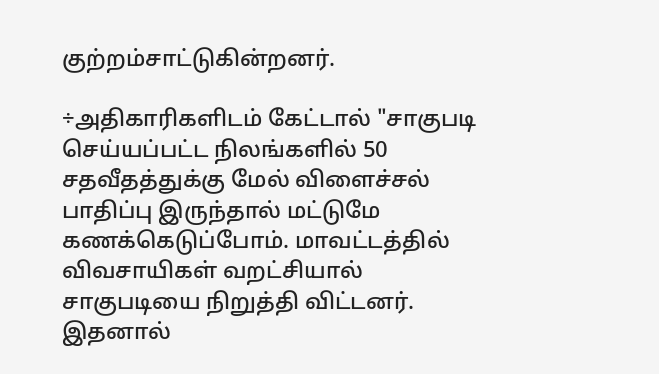குற்றம்சாட்டுகின்றனர்.

÷அதிகாரிகளிடம் கேட்டால் "சாகுபடி செய்யப்பட்ட நிலங்களில் 50 சதவீதத்துக்கு மேல் விளைச்சல் பாதிப்பு இருந்தால் மட்டுமே கணக்கெடுப்போம். மாவட்டத்தில் விவசாயிகள் வறட்சியால் சாகுபடியை நிறுத்தி விட்டனர். இதனால்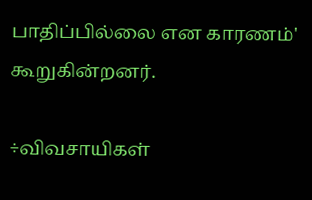பாதிப்பில்லை என காரணம்' கூறுகின்றனர்.

÷விவசாயிகள்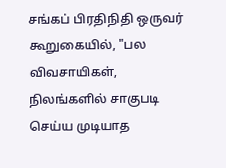சங்கப் பிரதிநிதி ஒருவர் கூறுகையில், "பல விவசாயிகள், நிலங்களில் சாகுபடி செய்ய முடியாத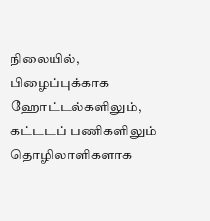நிலையில், பிழைப்புக்காக ஹோட்டல்களிலும், கட்டடப் பணிகளிலும் தொழிலாளிகளாக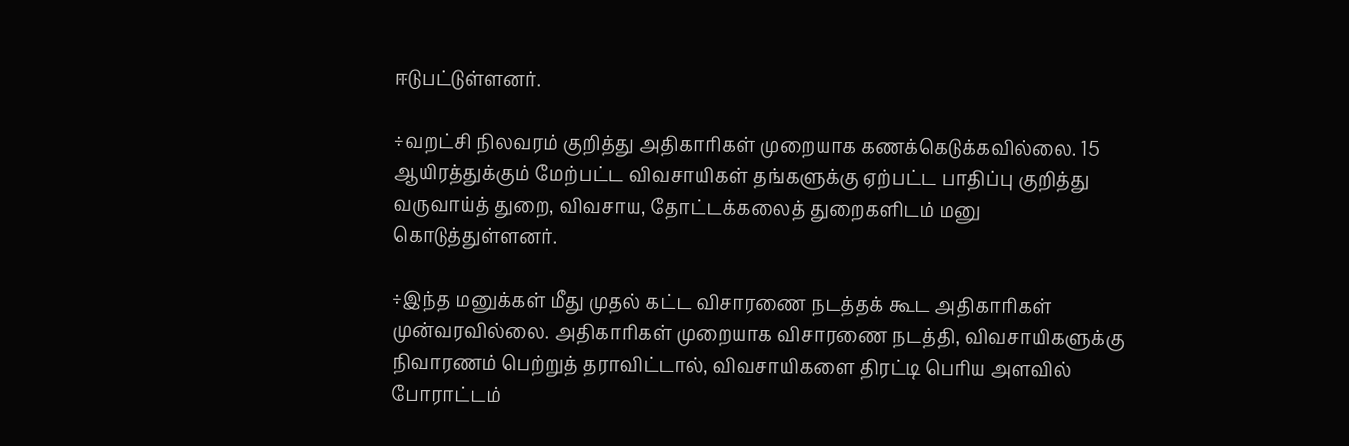ஈடுபட்டுள்ளனர்.

÷வறட்சி நிலவரம் குறித்து அதிகாரிகள் முறையாக கணக்கெடுக்கவில்லை. 15 ஆயிரத்துக்கும் மேற்பட்ட விவசாயிகள் தங்களுக்கு ஏற்பட்ட பாதிப்பு குறித்து வருவாய்த் துறை, விவசாய, தோட்டக்கலைத் துறைகளிடம் மனு கொடுத்துள்ளனர்.

÷இந்த மனுக்கள் மீது முதல் கட்ட விசாரணை நடத்தக் கூட அதிகாரிகள் முன்வரவில்லை. அதிகாரிகள் முறையாக விசாரணை நடத்தி, விவசாயிகளுக்கு நிவாரணம் பெற்றுத் தராவிட்டால், விவசாயிகளை திரட்டி பெரிய அளவில் போராட்டம்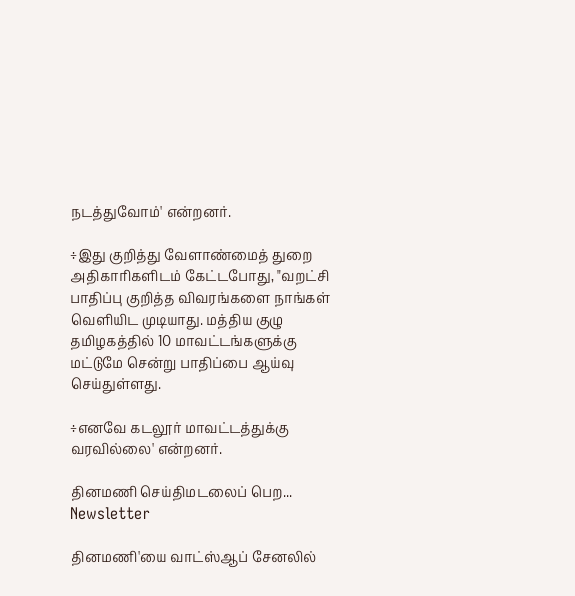நடத்துவோம்' என்றனர்.

÷இது குறித்து வேளாண்மைத் துறை அதிகாரிகளிடம் கேட்டபோது, "வறட்சி பாதிப்பு குறித்த விவரங்களை நாங்கள் வெளியிட முடியாது. மத்திய குழு தமிழகத்தில் 10 மாவட்டங்களுக்கு மட்டுமே சென்று பாதிப்பை ஆய்வு செய்துள்ளது.

÷எனவே கடலூர் மாவட்டத்துக்கு வரவில்லை' என்றனர்.

தினமணி செய்திமடலைப் பெற... Newsletter

தினமணி'யை வாட்ஸ்ஆப் சேனலில்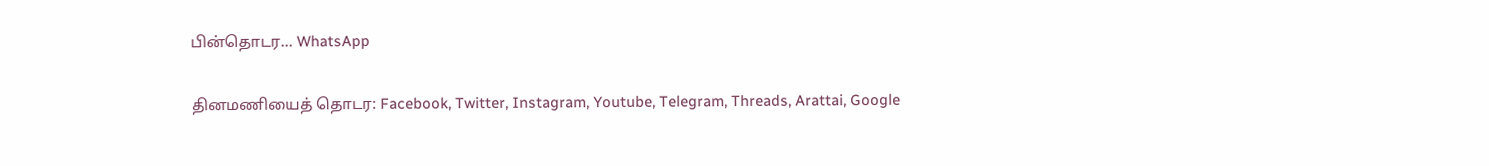பின்தொடர... WhatsApp

தினமணியைத் தொடர: Facebook, Twitter, Instagram, Youtube, Telegram, Threads, Arattai, Google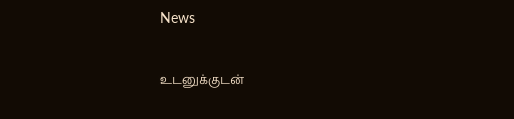News

உடனுக்குடன்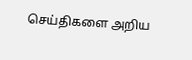செய்திகளை அறிய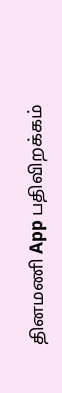தினமணி App பதிவிறக்கம்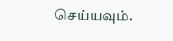செய்யவும்.